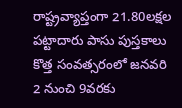రాష్ట్రవ్యాప్తంగా 21.80లక్షల పట్టాదారు పాసు పుస్తకాలు కొత్త సంవత్సరంలో జనవరి 2 నుంచి 9వరకు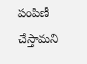పంపిణీ చేస్తామని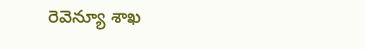రెవెన్యూ శాఖ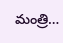మంత్రి…